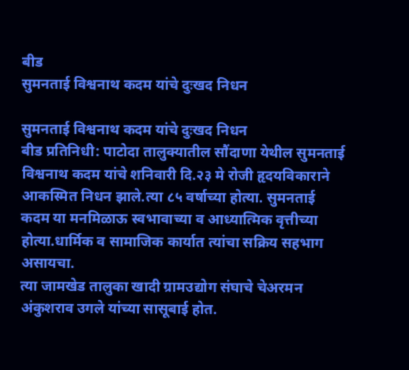बीड
सुमनताई विश्वनाथ कदम यांचे दुःखद निधन

सुमनताई विश्वनाथ कदम यांचे दुःखद निधन
बीड प्रतिनिधी: पाटोदा तालुक्यातील सौंदाणा येथील सुमनताई विश्वनाथ कदम यांचे शनिवारी दि.२३ मे रोजी हृदयविकाराने आकस्मित निधन झाले.त्या ८५ वर्षाच्या होत्या. सुमनताई कदम या मनमिळाऊ स्वभावाच्या व आध्यात्मिक वृत्तीच्या होत्या.धार्मिक व सामाजिक कार्यात त्यांचा सक्रिय सहभाग असायचा.
त्या जामखेड तालुका खादी ग्रामउद्योग संघाचे चेअरमन अंकुशराव उगले यांच्या सासूबाई होत.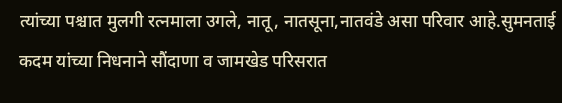त्यांच्या पश्चात मुलगी रत्नमाला उगले, नातू, नातसूना,नातवंडे असा परिवार आहे.सुमनताई कदम यांच्या निधनाने सौंदाणा व जामखेड परिसरात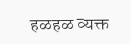हळहळ व्यक्त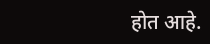होत आहे.